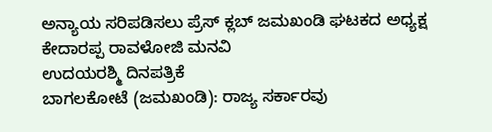ಅನ್ಯಾಯ ಸರಿಪಡಿಸಲು ಪ್ರೆಸ್ ಕ್ಲಬ್ ಜಮಖಂಡಿ ಘಟಕದ ಅಧ್ಯಕ್ಷ ಕೇದಾರಪ್ಪ ರಾವಳೋಜಿ ಮನವಿ
ಉದಯರಶ್ಮಿ ದಿನಪತ್ರಿಕೆ
ಬಾಗಲಕೋಟೆ (ಜಮಖಂಡಿ): ರಾಜ್ಯ ಸರ್ಕಾರವು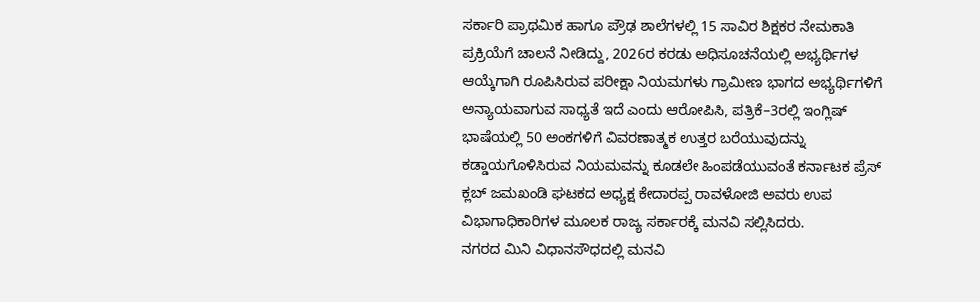ಸರ್ಕಾರಿ ಪ್ರಾಥಮಿಕ ಹಾಗೂ ಪ್ರೌಢ ಶಾಲೆಗಳಲ್ಲಿ 15 ಸಾವಿರ ಶಿಕ್ಷಕರ ನೇಮಕಾತಿ ಪ್ರಕ್ರಿಯೆಗೆ ಚಾಲನೆ ನೀಡಿದ್ದು, 2026ರ ಕರಡು ಅಧಿಸೂಚನೆಯಲ್ಲಿ ಅಭ್ಯರ್ಥಿಗಳ ಆಯ್ಕೆಗಾಗಿ ರೂಪಿಸಿರುವ ಪರೀಕ್ಷಾ ನಿಯಮಗಳು ಗ್ರಾಮೀಣ ಭಾಗದ ಅಭ್ಯರ್ಥಿಗಳಿಗೆ ಅನ್ಯಾಯವಾಗುವ ಸಾಧ್ಯತೆ ಇದೆ ಎಂದು ಆರೋಪಿಸಿ, ಪತ್ರಿಕೆ–3ರಲ್ಲಿ ಇಂಗ್ಲಿಷ್ ಭಾಷೆಯಲ್ಲಿ 50 ಅಂಕಗಳಿಗೆ ವಿವರಣಾತ್ಮಕ ಉತ್ತರ ಬರೆಯುವುದನ್ನು ಕಡ್ಡಾಯಗೊಳಿಸಿರುವ ನಿಯಮವನ್ನು ಕೂಡಲೇ ಹಿಂಪಡೆಯುವಂತೆ ಕರ್ನಾಟಕ ಪ್ರೆಸ್ ಕ್ಲಬ್ ಜಮಖಂಡಿ ಘಟಕದ ಅಧ್ಯಕ್ಷ ಕೇದಾರಪ್ಪ ರಾವಳೋಜಿ ಅವರು ಉಪ ವಿಭಾಗಾಧಿಕಾರಿಗಳ ಮೂಲಕ ರಾಜ್ಯ ಸರ್ಕಾರಕ್ಕೆ ಮನವಿ ಸಲ್ಲಿಸಿದರು.
ನಗರದ ಮಿನಿ ವಿಧಾನಸೌಧದಲ್ಲಿ ಮನವಿ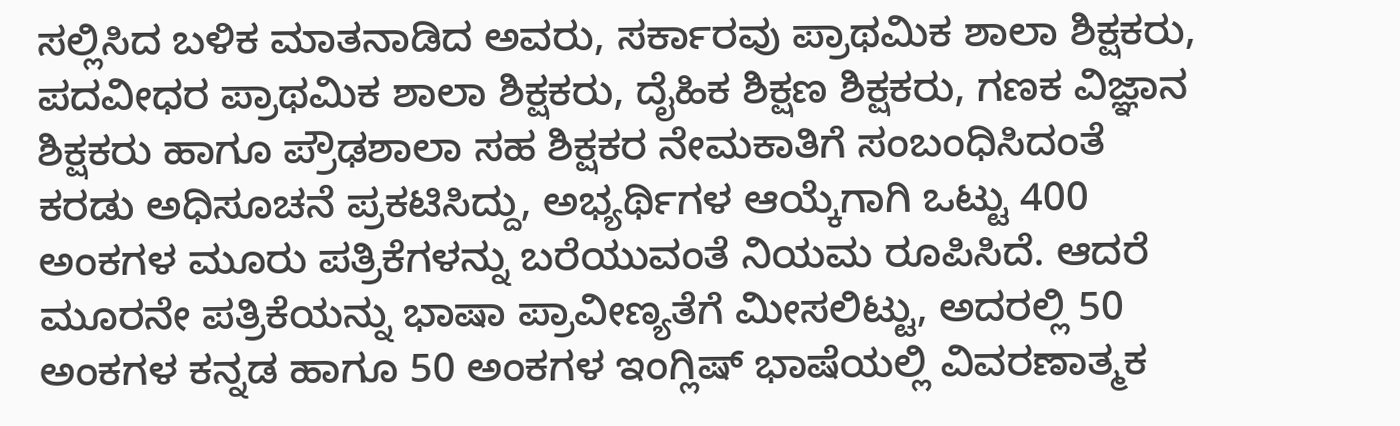ಸಲ್ಲಿಸಿದ ಬಳಿಕ ಮಾತನಾಡಿದ ಅವರು, ಸರ್ಕಾರವು ಪ್ರಾಥಮಿಕ ಶಾಲಾ ಶಿಕ್ಷಕರು, ಪದವೀಧರ ಪ್ರಾಥಮಿಕ ಶಾಲಾ ಶಿಕ್ಷಕರು, ದೈಹಿಕ ಶಿಕ್ಷಣ ಶಿಕ್ಷಕರು, ಗಣಕ ವಿಜ್ಞಾನ ಶಿಕ್ಷಕರು ಹಾಗೂ ಪ್ರೌಢಶಾಲಾ ಸಹ ಶಿಕ್ಷಕರ ನೇಮಕಾತಿಗೆ ಸಂಬಂಧಿಸಿದಂತೆ ಕರಡು ಅಧಿಸೂಚನೆ ಪ್ರಕಟಿಸಿದ್ದು, ಅಭ್ಯರ್ಥಿಗಳ ಆಯ್ಕೆಗಾಗಿ ಒಟ್ಟು 400 ಅಂಕಗಳ ಮೂರು ಪತ್ರಿಕೆಗಳನ್ನು ಬರೆಯುವಂತೆ ನಿಯಮ ರೂಪಿಸಿದೆ. ಆದರೆ ಮೂರನೇ ಪತ್ರಿಕೆಯನ್ನು ಭಾಷಾ ಪ್ರಾವೀಣ್ಯತೆಗೆ ಮೀಸಲಿಟ್ಟು, ಅದರಲ್ಲಿ 50 ಅಂಕಗಳ ಕನ್ನಡ ಹಾಗೂ 50 ಅಂಕಗಳ ಇಂಗ್ಲಿಷ್ ಭಾಷೆಯಲ್ಲಿ ವಿವರಣಾತ್ಮಕ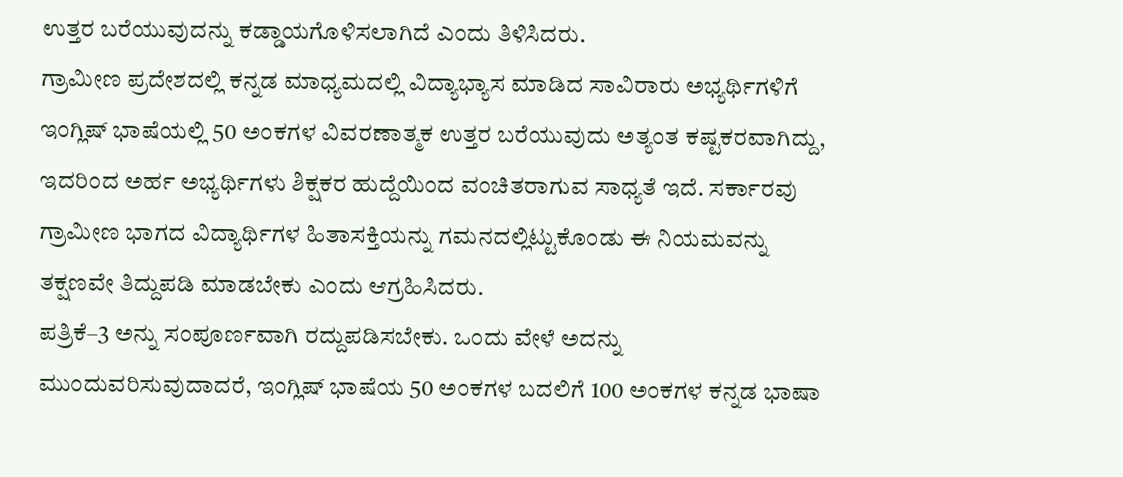ಉತ್ತರ ಬರೆಯುವುದನ್ನು ಕಡ್ಡಾಯಗೊಳಿಸಲಾಗಿದೆ ಎಂದು ತಿಳಿಸಿದರು.
ಗ್ರಾಮೀಣ ಪ್ರದೇಶದಲ್ಲಿ ಕನ್ನಡ ಮಾಧ್ಯಮದಲ್ಲಿ ವಿದ್ಯಾಭ್ಯಾಸ ಮಾಡಿದ ಸಾವಿರಾರು ಅಭ್ಯರ್ಥಿಗಳಿಗೆ ಇಂಗ್ಲಿಷ್ ಭಾಷೆಯಲ್ಲಿ 50 ಅಂಕಗಳ ವಿವರಣಾತ್ಮಕ ಉತ್ತರ ಬರೆಯುವುದು ಅತ್ಯಂತ ಕಷ್ಟಕರವಾಗಿದ್ದು, ಇದರಿಂದ ಅರ್ಹ ಅಭ್ಯರ್ಥಿಗಳು ಶಿಕ್ಷಕರ ಹುದ್ದೆಯಿಂದ ವಂಚಿತರಾಗುವ ಸಾಧ್ಯತೆ ಇದೆ. ಸರ್ಕಾರವು ಗ್ರಾಮೀಣ ಭಾಗದ ವಿದ್ಯಾರ್ಥಿಗಳ ಹಿತಾಸಕ್ತಿಯನ್ನು ಗಮನದಲ್ಲಿಟ್ಟುಕೊಂಡು ಈ ನಿಯಮವನ್ನು ತಕ್ಷಣವೇ ತಿದ್ದುಪಡಿ ಮಾಡಬೇಕು ಎಂದು ಆಗ್ರಹಿಸಿದರು.
ಪತ್ರಿಕೆ–3 ಅನ್ನು ಸಂಪೂರ್ಣವಾಗಿ ರದ್ದುಪಡಿಸಬೇಕು. ಒಂದು ವೇಳೆ ಅದನ್ನು ಮುಂದುವರಿಸುವುದಾದರೆ, ಇಂಗ್ಲಿಷ್ ಭಾಷೆಯ 50 ಅಂಕಗಳ ಬದಲಿಗೆ 100 ಅಂಕಗಳ ಕನ್ನಡ ಭಾಷಾ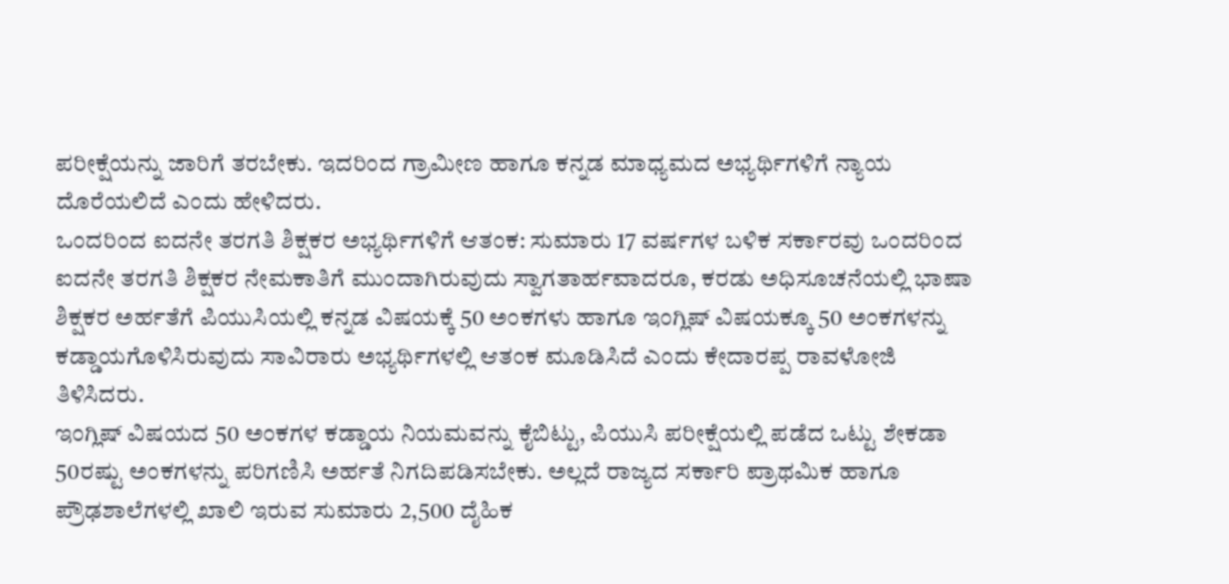ಪರೀಕ್ಷೆಯನ್ನು ಜಾರಿಗೆ ತರಬೇಕು. ಇದರಿಂದ ಗ್ರಾಮೀಣ ಹಾಗೂ ಕನ್ನಡ ಮಾಧ್ಯಮದ ಅಭ್ಯರ್ಥಿಗಳಿಗೆ ನ್ಯಾಯ ದೊರೆಯಲಿದೆ ಎಂದು ಹೇಳಿದರು.
ಒಂದರಿಂದ ಐದನೇ ತರಗತಿ ಶಿಕ್ಷಕರ ಅಭ್ಯರ್ಥಿಗಳಿಗೆ ಆತಂಕ: ಸುಮಾರು 17 ವರ್ಷಗಳ ಬಳಿಕ ಸರ್ಕಾರವು ಒಂದರಿಂದ ಐದನೇ ತರಗತಿ ಶಿಕ್ಷಕರ ನೇಮಕಾತಿಗೆ ಮುಂದಾಗಿರುವುದು ಸ್ವಾಗತಾರ್ಹವಾದರೂ, ಕರಡು ಅಧಿಸೂಚನೆಯಲ್ಲಿ ಭಾಷಾ ಶಿಕ್ಷಕರ ಅರ್ಹತೆಗೆ ಪಿಯುಸಿಯಲ್ಲಿ ಕನ್ನಡ ವಿಷಯಕ್ಕೆ 50 ಅಂಕಗಳು ಹಾಗೂ ಇಂಗ್ಲಿಷ್ ವಿಷಯಕ್ಕೂ 50 ಅಂಕಗಳನ್ನು ಕಡ್ಡಾಯಗೊಳಿಸಿರುವುದು ಸಾವಿರಾರು ಅಭ್ಯರ್ಥಿಗಳಲ್ಲಿ ಆತಂಕ ಮೂಡಿಸಿದೆ ಎಂದು ಕೇದಾರಪ್ಪ ರಾವಳೋಜಿ ತಿಳಿಸಿದರು.
ಇಂಗ್ಲಿಷ್ ವಿಷಯದ 50 ಅಂಕಗಳ ಕಡ್ಡಾಯ ನಿಯಮವನ್ನು ಕೈಬಿಟ್ಟು, ಪಿಯುಸಿ ಪರೀಕ್ಷೆಯಲ್ಲಿ ಪಡೆದ ಒಟ್ಟು ಶೇಕಡಾ 50ರಷ್ಟು ಅಂಕಗಳನ್ನು ಪರಿಗಣಿಸಿ ಅರ್ಹತೆ ನಿಗದಿಪಡಿಸಬೇಕು. ಅಲ್ಲದೆ ರಾಜ್ಯದ ಸರ್ಕಾರಿ ಪ್ರಾಥಮಿಕ ಹಾಗೂ ಪ್ರೌಢಶಾಲೆಗಳಲ್ಲಿ ಖಾಲಿ ಇರುವ ಸುಮಾರು 2,500 ದೈಹಿಕ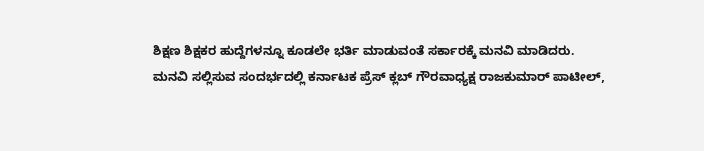ಶಿಕ್ಷಣ ಶಿಕ್ಷಕರ ಹುದ್ದೆಗಳನ್ನೂ ಕೂಡಲೇ ಭರ್ತಿ ಮಾಡುವಂತೆ ಸರ್ಕಾರಕ್ಕೆ ಮನವಿ ಮಾಡಿದರು.
ಮನವಿ ಸಲ್ಲಿಸುವ ಸಂದರ್ಭದಲ್ಲಿ ಕರ್ನಾಟಕ ಪ್ರೆಸ್ ಕ್ಲಬ್ ಗೌರವಾಧ್ಯಕ್ಷ ರಾಜಕುಮಾರ್ ಪಾಟೀಲ್,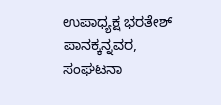ಉಪಾಧ್ಯಕ್ಷ ಭರತೇಶ್ ಪಾನಕ್ಕನ್ನವರ, ಸಂಘಟನಾ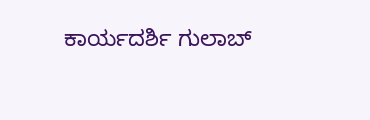ಕಾರ್ಯದರ್ಶಿ ಗುಲಾಬ್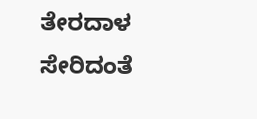ತೇರದಾಳ ಸೇರಿದಂತೆ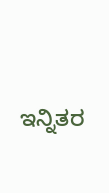ಇನ್ನಿತರ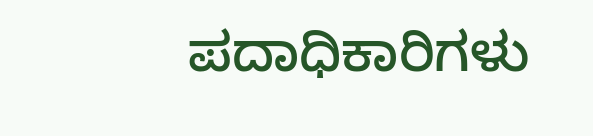ಪದಾಧಿಕಾರಿಗಳು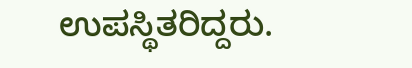ಉಪಸ್ಥಿತರಿದ್ದರು.